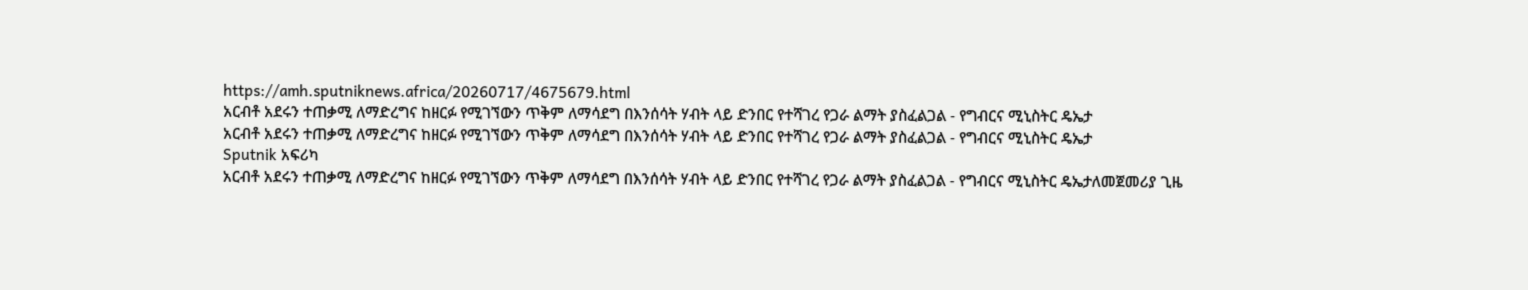https://amh.sputniknews.africa/20260717/4675679.html
አርብቶ አደሩን ተጠቃሚ ለማድረግና ከዘርፉ የሚገኘውን ጥቅም ለማሳደግ በእንሰሳት ሃብት ላይ ድንበር የተሻገረ የጋራ ልማት ያስፈልጋል - የግብርና ሚኒስትር ዴኤታ
አርብቶ አደሩን ተጠቃሚ ለማድረግና ከዘርፉ የሚገኘውን ጥቅም ለማሳደግ በእንሰሳት ሃብት ላይ ድንበር የተሻገረ የጋራ ልማት ያስፈልጋል - የግብርና ሚኒስትር ዴኤታ
Sputnik አፍሪካ
አርብቶ አደሩን ተጠቃሚ ለማድረግና ከዘርፉ የሚገኘውን ጥቅም ለማሳደግ በእንሰሳት ሃብት ላይ ድንበር የተሻገረ የጋራ ልማት ያስፈልጋል - የግብርና ሚኒስትር ዴኤታለመጀመሪያ ጊዜ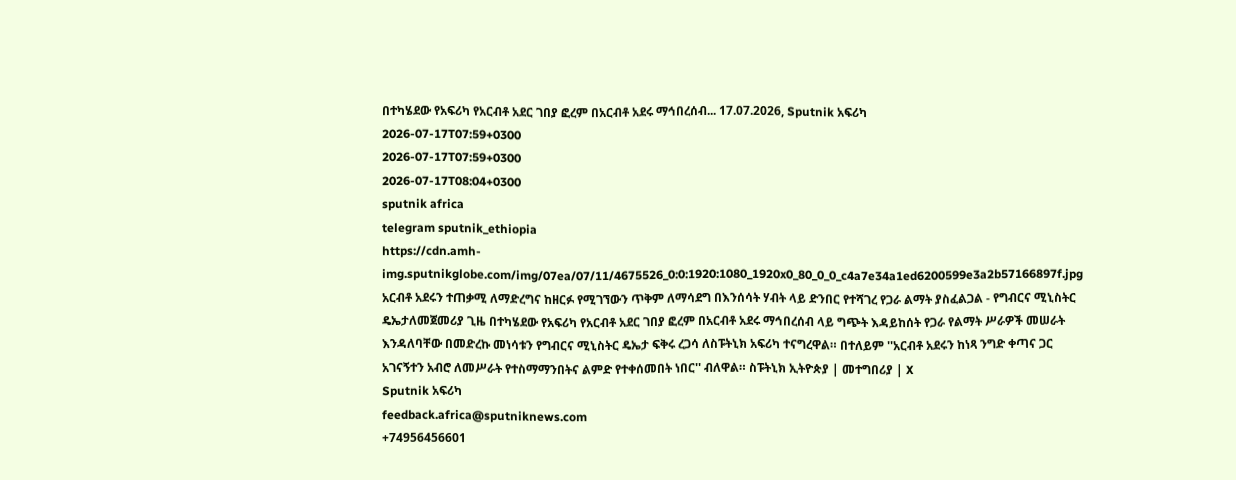በተካሄደው የአፍሪካ የአርብቶ አደር ገበያ ፎረም በአርብቶ አደሩ ማኅበረሰብ... 17.07.2026, Sputnik አፍሪካ
2026-07-17T07:59+0300
2026-07-17T07:59+0300
2026-07-17T08:04+0300
sputnik africa
telegram sputnik_ethiopia
https://cdn.amh-img.sputnikglobe.com/img/07ea/07/11/4675526_0:0:1920:1080_1920x0_80_0_0_c4a7e34a1ed6200599e3a2b57166897f.jpg
አርብቶ አደሩን ተጠቃሚ ለማድረግና ከዘርፉ የሚገኘውን ጥቅም ለማሳደግ በእንሰሳት ሃብት ላይ ድንበር የተሻገረ የጋራ ልማት ያስፈልጋል - የግብርና ሚኒስትር ዴኤታለመጀመሪያ ጊዜ በተካሄደው የአፍሪካ የአርብቶ አደር ገበያ ፎረም በአርብቶ አደሩ ማኅበረሰብ ላይ ግጭት እዳይከሰት የጋራ የልማት ሥራዎች መሠራት እንዳለባቸው በመድረኩ መነሳቱን የግብርና ሚኒስትር ዴኤታ ፍቅሩ ረጋሳ ለስፑትኒክ አፍሪካ ተናግረዋል። በተለይም ''አርብቶ አደሩን ከነጻ ንግድ ቀጣና ጋር አገናኝተን አብሮ ለመሥራት የተስማማንበትና ልምድ የተቀሰመበት ነበር'' ብለዋል። ስፑትኒክ ኢትዮጵያ | መተግበሪያ | X
Sputnik አፍሪካ
feedback.africa@sputniknews.com
+74956456601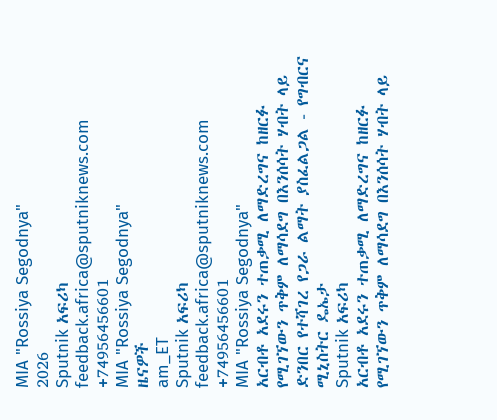MIA "Rossiya Segodnya"
2026
Sputnik አፍሪካ
feedback.africa@sputniknews.com
+74956456601
MIA "Rossiya Segodnya"
ዜናዎች
am_ET
Sputnik አፍሪካ
feedback.africa@sputniknews.com
+74956456601
MIA "Rossiya Segodnya"
አርብቶ አደሩን ተጠቃሚ ለማድረግና ከዘርፉ የሚገኘውን ጥቅም ለማሳደግ በእንሰሳት ሃብት ላይ ድንበር የተሻገረ የጋራ ልማት ያስፈልጋል - የግብርና ሚኒስትር ዴኤታ
Sputnik አፍሪካ
አርብቶ አደሩን ተጠቃሚ ለማድረግና ከዘርፉ የሚገኘውን ጥቅም ለማሳደግ በእንሰሳት ሃብት ላይ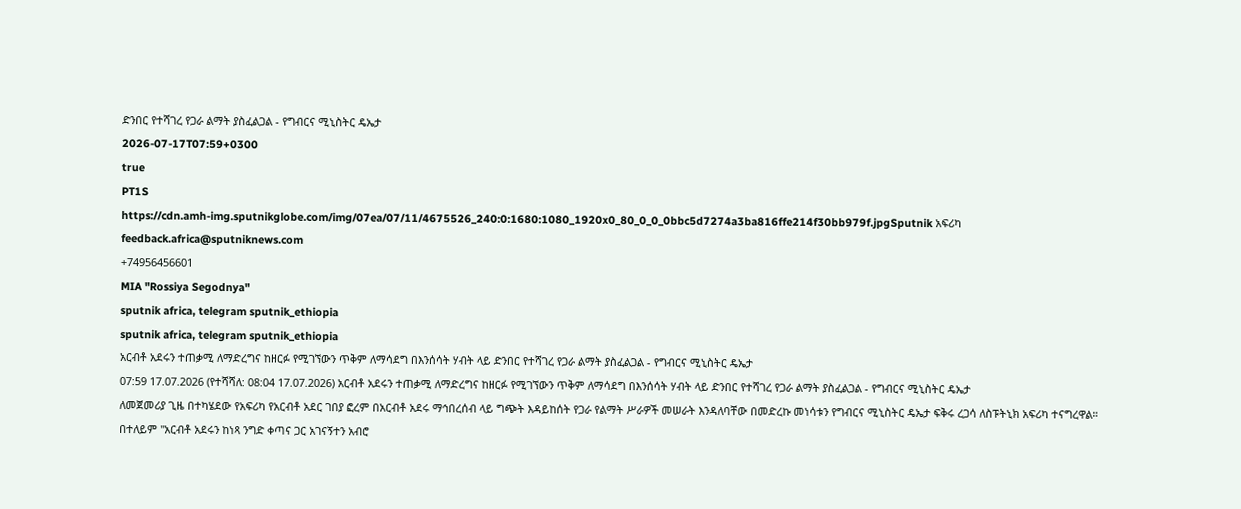ድንበር የተሻገረ የጋራ ልማት ያስፈልጋል - የግብርና ሚኒስትር ዴኤታ
2026-07-17T07:59+0300
true
PT1S
https://cdn.amh-img.sputnikglobe.com/img/07ea/07/11/4675526_240:0:1680:1080_1920x0_80_0_0_0bbc5d7274a3ba816ffe214f30bb979f.jpgSputnik አፍሪካ
feedback.africa@sputniknews.com
+74956456601
MIA "Rossiya Segodnya"
sputnik africa, telegram sputnik_ethiopia
sputnik africa, telegram sputnik_ethiopia
አርብቶ አደሩን ተጠቃሚ ለማድረግና ከዘርፉ የሚገኘውን ጥቅም ለማሳደግ በእንሰሳት ሃብት ላይ ድንበር የተሻገረ የጋራ ልማት ያስፈልጋል - የግብርና ሚኒስትር ዴኤታ
07:59 17.07.2026 (የተሻሻለ: 08:04 17.07.2026) አርብቶ አደሩን ተጠቃሚ ለማድረግና ከዘርፉ የሚገኘውን ጥቅም ለማሳደግ በእንሰሳት ሃብት ላይ ድንበር የተሻገረ የጋራ ልማት ያስፈልጋል - የግብርና ሚኒስትር ዴኤታ
ለመጀመሪያ ጊዜ በተካሄደው የአፍሪካ የአርብቶ አደር ገበያ ፎረም በአርብቶ አደሩ ማኅበረሰብ ላይ ግጭት እዳይከሰት የጋራ የልማት ሥራዎች መሠራት እንዳለባቸው በመድረኩ መነሳቱን የግብርና ሚኒስትር ዴኤታ ፍቅሩ ረጋሳ ለስፑትኒክ አፍሪካ ተናግረዋል።
በተለይም ''አርብቶ አደሩን ከነጻ ንግድ ቀጣና ጋር አገናኝተን አብሮ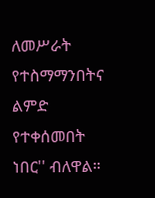ለመሥራት የተስማማንበትና ልምድ የተቀሰመበት ነበር'' ብለዋል።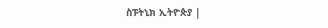ስፑትኒክ ኢትዮጵያ |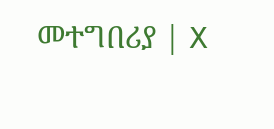መተግበሪያ | X